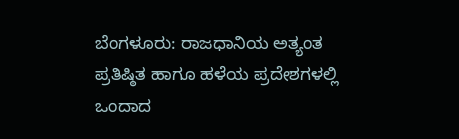ಬೆಂಗಳೂರು: ರಾಜಧಾನಿಯ ಅತ್ಯಂತ ಪ್ರತಿಷ್ಠಿತ ಹಾಗೂ ಹಳೆಯ ಪ್ರದೇಶಗಳಲ್ಲಿ ಒಂದಾದ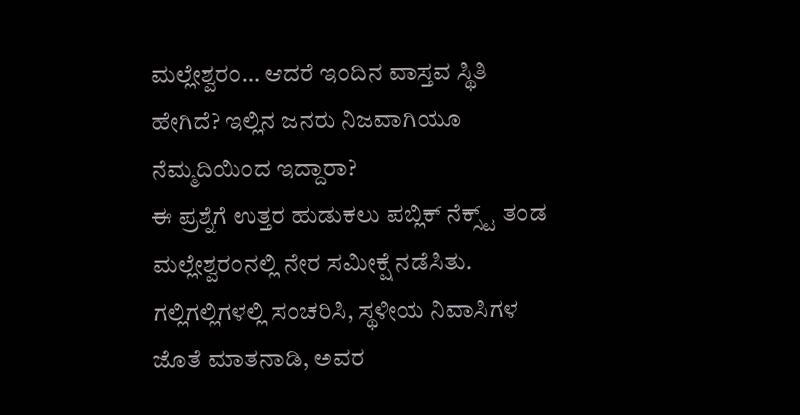ಮಲ್ಲೇಶ್ವರಂ… ಆದರೆ ಇಂದಿನ ವಾಸ್ತವ ಸ್ಥಿತಿ ಹೇಗಿದೆ? ಇಲ್ಲಿನ ಜನರು ನಿಜವಾಗಿಯೂ ನೆಮ್ಮದಿಯಿಂದ ಇದ್ದಾರಾ?
ಈ ಪ್ರಶ್ನೆಗೆ ಉತ್ತರ ಹುಡುಕಲು ಪಬ್ಲಿಕ್ ನೆಕ್ಸ್ಟ್ ತಂಡ ಮಲ್ಲೇಶ್ವರಂನಲ್ಲಿ ನೇರ ಸಮೀಕ್ಷೆ ನಡೆಸಿತು. ಗಲ್ಲಿಗಲ್ಲಿಗಳಲ್ಲಿ ಸಂಚರಿಸಿ, ಸ್ಥಳೀಯ ನಿವಾಸಿಗಳ ಜೊತೆ ಮಾತನಾಡಿ, ಅವರ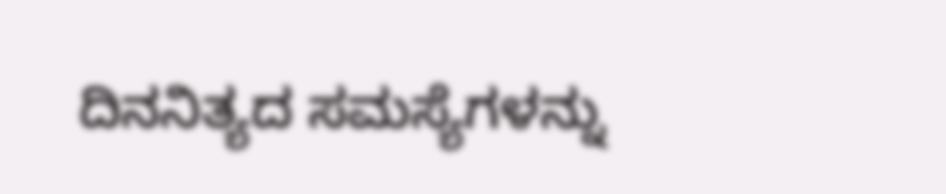ದಿನನಿತ್ಯದ ಸಮಸ್ಯೆಗಳನ್ನು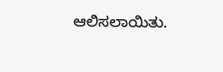ಆಲಿಸಲಾಯಿತು.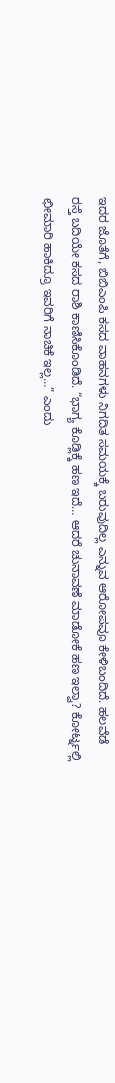ಇದರ ಜೊತೆಗೆ, ಬಿಬಿಎಂಪಿ ಕಸದ ವಾಹನಗಳು ನಿಗದಿತ ಸಮಯಕ್ಕೆ ಬರುವುದಿಲ್ಲ ಎನ್ನುವ ಆರೋಪವೂ ಕೇಳಿಬಂದಿದೆ. ಹಲವೆಡೆ ರಸ್ತೆ ಬದಿಯೇ ಕಸದ ರಾಶಿ ಕಾಣಿಸಿಕೊಂಡಿದೆ. “ಭಾಗ್ಯ ಕೊಡ್ಲಿಕ್ಕೆ ಹಣ ಇದೆ… ಆದರೆ ಚುನಾವಣೆ ಮಾಡೋಕೆ ಹಣ ಇಲ್ವಾ? ಕೋರ್ಟ್ನಲ್ಲಿ ಛೀಮಾರಿ ಹಾಕಿದ್ರೂ ಇವರಿಗೆ ನಾಚಿಕೆ ಇಲ್ಲ…” ಎಂದು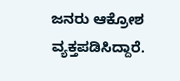ಜನರು ಆಕ್ರೋಶ ವ್ಯಕ್ತಪಡಿಸಿದ್ದಾರೆ.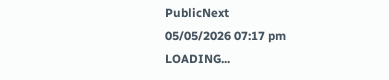PublicNext
05/05/2026 07:17 pm
LOADING...